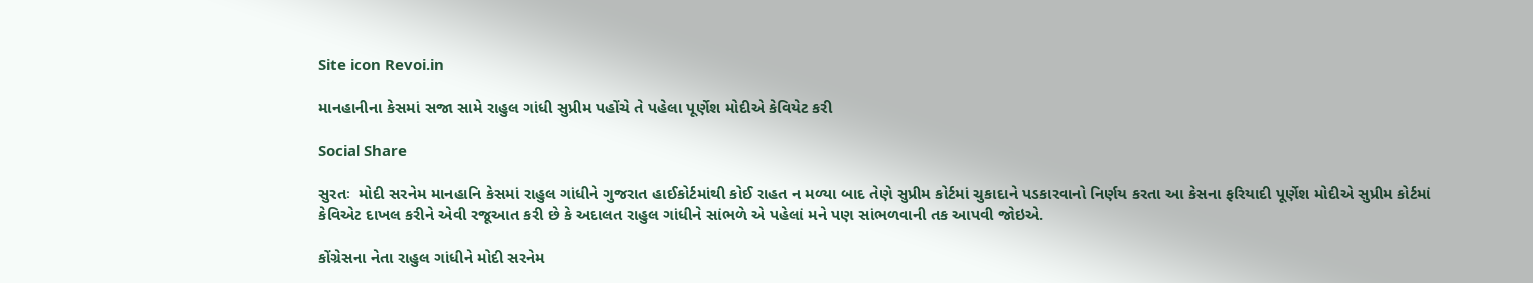Site icon Revoi.in

માનહાનીના કેસમાં સજા સામે રાહુલ ગાંધી સુપ્રીમ પહોંચે તે પહેલા પૂર્ણેશ મોદીએ કેવિયેટ કરી

Social Share

સુરતઃ  મોદી સરનેમ માનહાનિ કેસમાં રાહુલ ગાંધીને ગુજરાત હાઈકોર્ટમાંથી કોઈ રાહત ન મળ્યા બાદ તેણે સુપ્રીમ કોર્ટમાં ચુકાદાને પડકારવાનો નિર્ણય કરતા આ કેસના ફરિયાદી પૂર્ણેશ મોદીએ સુપ્રીમ કોર્ટમાં કેવિએટ દાખલ કરીને એવી રજૂઆત કરી છે કે અદાલત રાહુલ ગાંધીને સાંભળે એ પહેલાં મને પણ સાંભળવાની તક આપવી જોઇએ.

કોંગ્રેસના નેતા રાહુલ ગાંધીને મોદી સરનેમ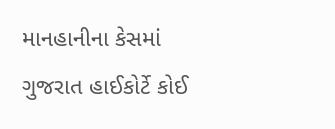માનહાનીના કેસમાં ગુજરાત હાઈકોર્ટે કોઈ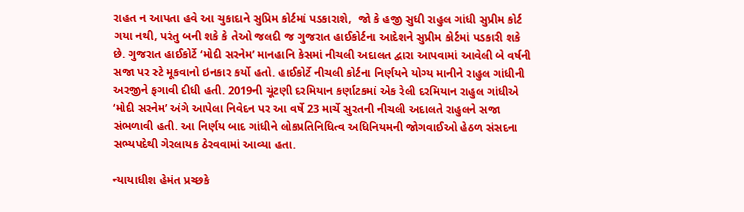રાહત ન આપતા હવે આ ચુકાદાને સુપ્રિમ કોર્ટમાં પડકારાશે,  જો કે હજી સુધી રાહુલ ગાંધી સુપ્રીમ કોર્ટ ગયા નથી, પરંતુ બની શકે કે તેઓ જલદી જ ગુજરાત હાઈકોર્ટના આદેશને સુપ્રીમ કોર્ટમાં પડકારી શકે છે. ગુજરાત હાઈકોર્ટે ‘મોદી સરનેમ’ માનહાનિ કેસમાં નીચલી અદાલત દ્વારા આપવામાં આવેલી બે વર્ષની સજા પર સ્ટે મૂકવાનો ઇનકાર કર્યો હતો. હાઈકોર્ટે નીચલી કોર્ટના નિર્ણયને યોગ્ય માનીને રાહુલ ગાંધીની અરજીને ફગાવી દીધી હતી. 2019ની ચૂંટણી દરમિયાન કર્ણાટકમાં એક રેલી દરમિયાન રાહુલ ગાંધીએ ‘મોદી સરનેમ’ અંગે આપેલા નિવેદન પર આ વર્ષે 23 માર્ચે સુરતની નીચલી અદાલતે રાહુલને સજા સંભળાવી હતી. આ નિર્ણય બાદ ગાંધીને લોકપ્રતિનિધિત્વ અધિનિયમની જોગવાઈઓ હેઠળ સંસદના સભ્યપદેથી ગેરલાયક ઠેરવવામાં આવ્યા હતા.

ન્યાયાધીશ હેમંત પ્રચ્છકે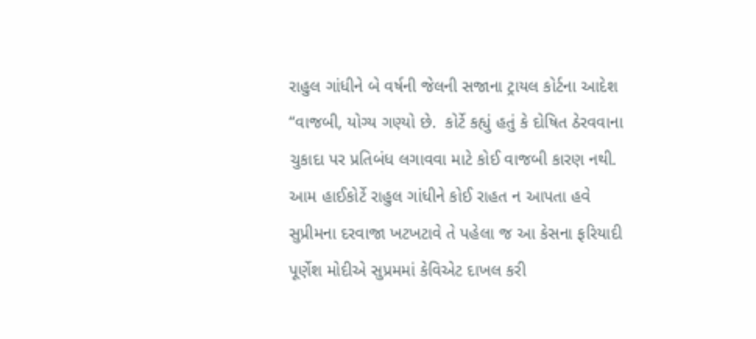રાહુલ ગાંધીને બે વર્ષની જેલની સજાના ટ્રાયલ કોર્ટના આદેશ “વાજબી, યોગ્ય ગણ્યો છે.  કોર્ટે કહ્યું હતું કે દોષિત ઠેરવવાના ચુકાદા પર પ્રતિબંધ લગાવવા માટે કોઈ વાજબી કારણ નથી. આમ હાઈકોર્ટે રાહુલ ગાંધીને કોઈ રાહત ન આપતા હવે સુપ્રીમના દરવાજા ખટખટાવે તે પહેલા જ આ કેસના ફરિયાદી પૂર્ણેશ મોદીએ સુપ્રમમાં કેવિએટ દાખલ કરી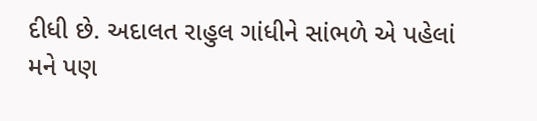દીધી છે. અદાલત રાહુલ ગાંધીને સાંભળે એ પહેલાં મને પણ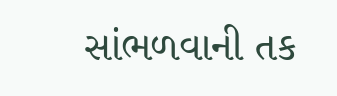સાંભળવાની તક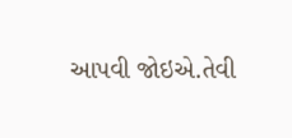આપવી જોઇએ.તેવી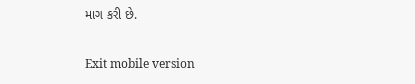માગ કરી છે.

Exit mobile version